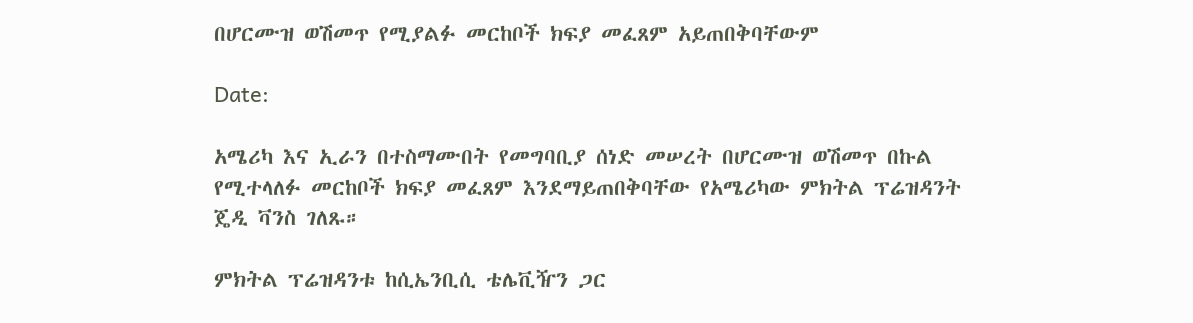በሆርሙዝ ወሽመጥ የሚያልፉ መርከቦች ክፍያ መፈጸም አይጠበቅባቸውም

Date:

አሜሪካ እና ኢራን በተስማሙበት የመግባቢያ ሰነድ መሠረት በሆርሙዝ ወሽመጥ በኩል የሚተላለፉ መርከቦች ክፍያ መፈጸም እንደማይጠበቅባቸው የአሜሪካው ምክትል ፕሬዝዳንት ጄዲ ቫንስ ገለጹ።

ምክትል ፕሬዝዳንቱ ከሲኤንቢሲ ቴሌቪዥን ጋር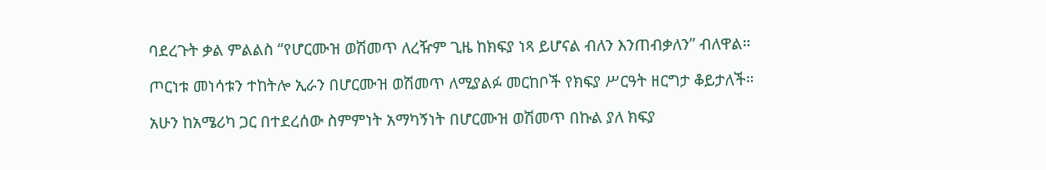ባደረጉት ቃል ምልልስ “የሆርሙዝ ወሽመጥ ለረዥም ጊዜ ከክፍያ ነጻ ይሆናል ብለን እንጠብቃለን” ብለዋል።

ጦርነቱ መነሳቱን ተከትሎ ኢራን በሆርሙዝ ወሽመጥ ለሚያልፉ መርከቦች የክፍያ ሥርዓት ዘርግታ ቆይታለች።

አሁን ከአሜሪካ ጋር በተደረሰው ስምምነት አማካኝነት በሆርሙዝ ወሽመጥ በኩል ያለ ክፍያ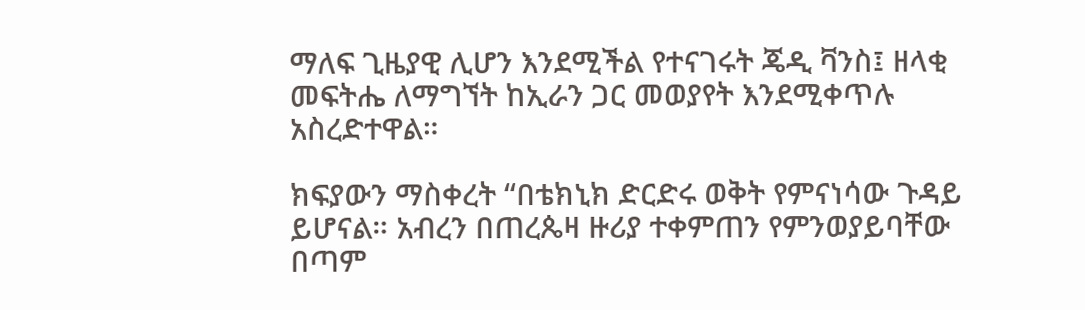ማለፍ ጊዜያዊ ሊሆን እንደሚችል የተናገሩት ጄዲ ቫንስ፤ ዘላቂ መፍትሔ ለማግኘት ከኢራን ጋር መወያየት እንደሚቀጥሉ አስረድተዋል።

ክፍያውን ማስቀረት “በቴክኒክ ድርድሩ ወቅት የምናነሳው ጉዳይ ይሆናል። አብረን በጠረጴዛ ዙሪያ ተቀምጠን የምንወያይባቸው በጣም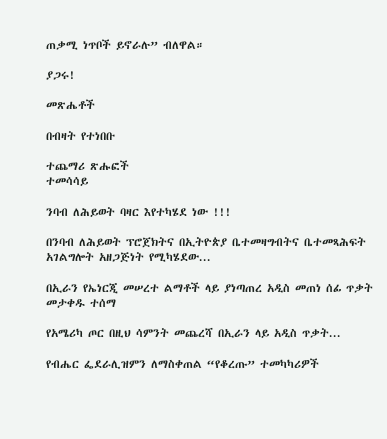ጠቃሚ ነጥቦች ይኖራሉ” ብለዋል።

ያጋሩ!

መጽሔቶች

በብዛት የተነበቡ

ተጨማሪ ጽሑፎች
ተመሳሳይ

ንባብ ለሕይወት ባዛር እየተካሄደ ነው !!!

በንባብ ለሕይወት ፕሮጀክትና በኢትዮጵያ ቤተመዛግብትና ቤተመጻሕፍት አገልግሎት አዘጋጅነት የሚካሄደው...

በኢራን የኤነርጂ መሠረተ ልማቶች ላይ ያነጣጠረ አዲስ መጠነ ሰፊ ጥቃት መታቀዱ ተሰማ

የአሜሪካ ጦር በዚህ ሳምንት መጨረሻ በኢራን ላይ አዲስ ጥቃት...

የብሔር ፌደራሊዝምን ለማስቀጠል “የቆረጡ” ተመካካሪዎች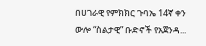በሀገራዊ የምክክር ጉባኤ 14ኛ ቀን ውሎ “ስልታዊ” ቡድኖች የአጀንዳ...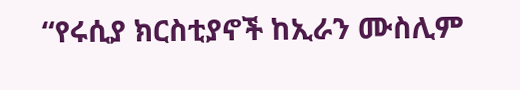“የሩሲያ ክርስቲያኖች ከኢራን ሙስሊም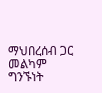ማህበረሰብ ጋር መልካም ግንኙነት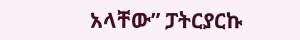አላቸው” ፓትርያርኩ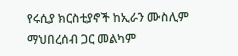የሩሲያ ክርስቲያኖች ከኢራን ሙስሊም ማህበረሰብ ጋር መልካም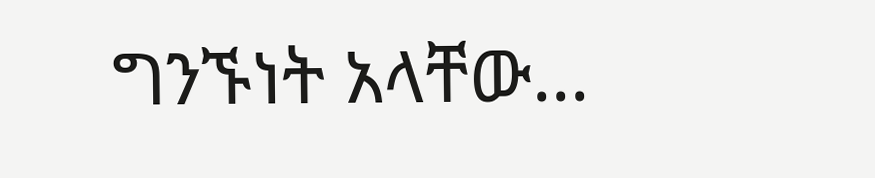ግንኙነት አላቸው...